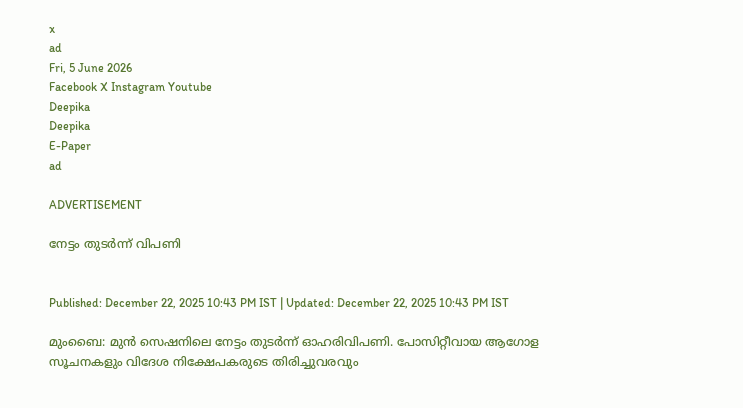x
ad
Fri, 5 June 2026
Facebook X Instagram Youtube
Deepika
Deepika
E-Paper
ad

ADVERTISEMENT

നേട്ടം തുടർന്ന് വിപണി


Published: December 22, 2025 10:43 PM IST | Updated: December 22, 2025 10:43 PM IST

മുംബൈ: മുൻ സെഷനിലെ നേട്ടം തുടർന്ന് ഓഹരിവിപണി. പോസിറ്റീവായ ആഗോള സൂചനകളും വിദേശ നിക്ഷേപകരുടെ തിരിച്ചുവരവും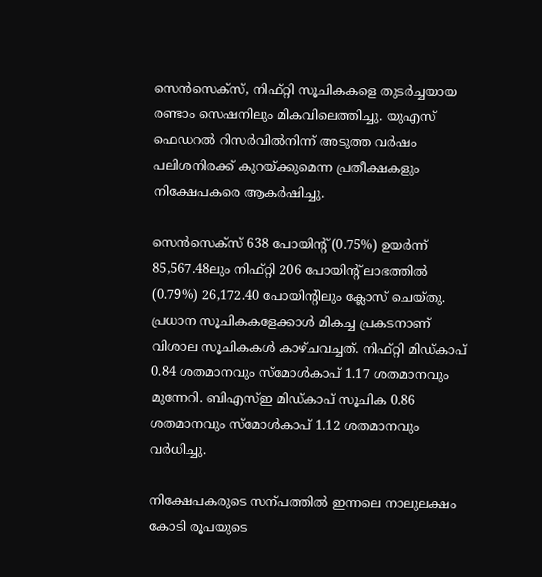സെൻസെക്സ്, നിഫ്റ്റി സൂചികകളെ തുടർച്ചയായ രണ്ടാം സെഷനിലും മികവിലെത്തിച്ചു. യുഎസ് ഫെഡറൽ റിസർവിൽനിന്ന് അടുത്ത വർഷം പലിശനിരക്ക് കുറയ്ക്കുമെന്ന പ്രതീക്ഷകളും നിക്ഷേപകരെ ആകർഷിച്ചു.

സെൻസെക്സ് 638 പോയിന്‍റ് (0.75%) ഉയർന്ന് 85,567.48ലും നിഫ്റ്റി 206 പോയിന്‍റ് ലാഭത്തിൽ (0.79%) 26,172.40 പോയിന്‍റിലും ക്ലോസ് ചെയ്തു.
പ്രധാന സൂചികകളേക്കാൾ മികച്ച പ്രകടനാണ് വിശാല സൂചികകൾ കാഴ്ചവച്ചത്. നിഫ്റ്റി മിഡ്കാപ് 0.84 ശതമാനവും സ്മോൾകാപ് 1.17 ശതമാനവും മുന്നേറി. ബിഎസ്ഇ മിഡ്കാപ് സൂചിക 0.86 ശതമാനവും സ്മോൾകാപ് 1.12 ശതമാനവും വർധിച്ചു.

നിക്ഷേപകരുടെ സന്പത്തിൽ ഇന്നലെ നാലുലക്ഷം കോടി രൂപയുടെ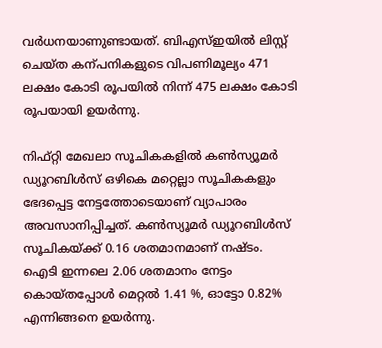വർധനയാണുണ്ടായത്. ബിഎസ്ഇയിൽ ലിസ്റ്റ് ചെയ്ത കന്പനികളുടെ വിപണിമൂല്യം 471 ലക്ഷം കോടി രൂപയിൽ നിന്ന് 475 ലക്ഷം കോടി രൂപയായി ഉയർന്നു.

നിഫ്റ്റി മേഖലാ സൂചികകളിൽ കണ്‍സ്യൂമർ ഡ്യൂറബിൾസ് ഒഴികെ മറ്റെല്ലാ സൂചികകളും ഭേദപ്പെട്ട നേട്ടത്തോടെയാണ് വ്യാപാരം അവസാനിപ്പിച്ചത്. കണ്‍സ്യൂമർ ഡ്യൂറബിൾസ് സൂചികയ്ക്ക് 0.16 ശതമാനമാണ് നഷ്ടം. ഐടി ഇന്നലെ 2.06 ശതമാനം നേട്ടം കൊയ്തപ്പോൾ മെറ്റൽ 1.41 %, ഓട്ടോ 0.82% എന്നിങ്ങനെ ഉയർന്നു.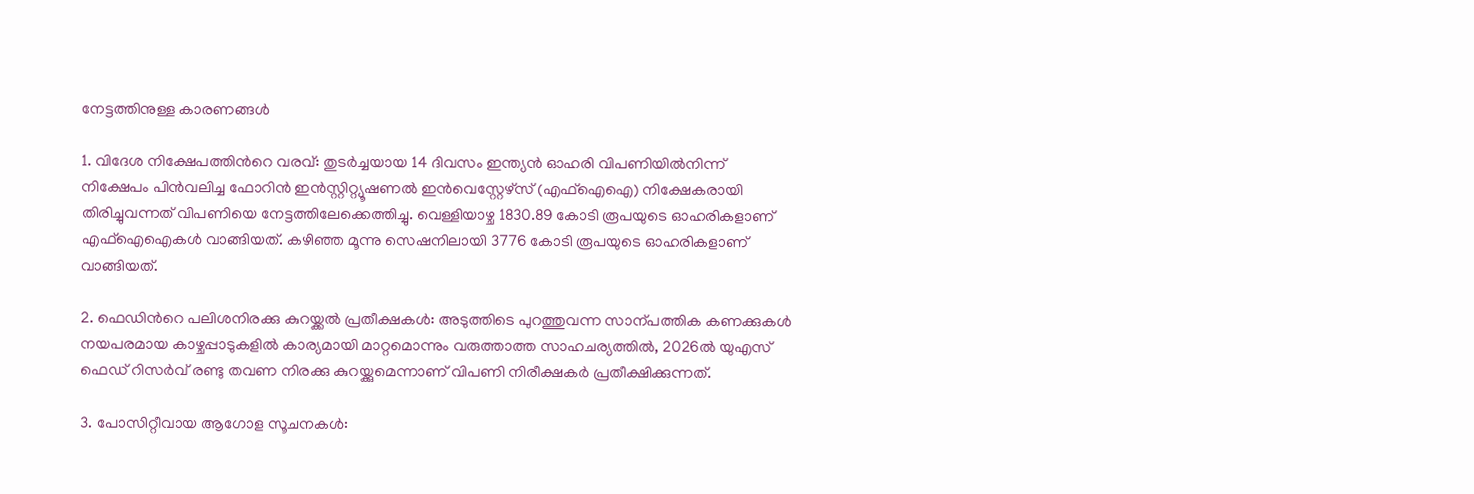നേട്ടത്തിനുള്ള കാരണങ്ങൾ

1. വിദേശ നിക്ഷേപത്തിന്‍റെ വരവ്: തുടർച്ചയായ 14 ദിവസം ഇന്ത്യൻ ഓഹരി വിപണിയിൽനിന്ന് നിക്ഷേപം പിൻവലിച്ച ഫോറിൻ ഇൻസ്റ്റിറ്റ്യൂഷണൽ ഇൻവെസ്റ്റേഴ്സ് (എഫ്ഐഐ) നിക്ഷേകരായി തിരിച്ചുവന്നത് വിപണിയെ നേട്ടത്തിലേക്കെത്തിച്ചു. വെള്ളിയാഴ്ച 1830.89 കോടി രൂപയുടെ ഓഹരികളാണ് എഫ്ഐഐകൾ വാങ്ങിയത്. കഴിഞ്ഞ മൂന്നു സെഷനിലായി 3776 കോടി രൂപയുടെ ഓഹരികളാണ് വാങ്ങിയത്.

2. ഫെഡിന്‍റെ പലിശനിരക്കു കുറയ്ക്കൽ പ്രതീക്ഷകൾ: അടുത്തിടെ പുറത്തുവന്ന സാന്പത്തിക കണക്കുകൾ നയപരമായ കാഴ്ചപ്പാടുകളിൽ കാര്യമായി മാറ്റമൊന്നും വരുത്താത്ത സാഹചര്യത്തിൽ, 2026ൽ യുഎസ് ഫെഡ് റിസർവ് രണ്ടു തവണ നിരക്കു കുറയ്ക്കുമെന്നാണ് വിപണി നിരീക്ഷകർ പ്രതീക്ഷിക്കുന്നത്.

3. പോസിറ്റീവായ ആഗോള സൂചനകൾ: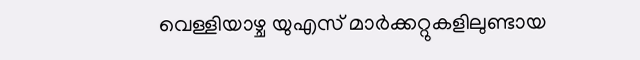വെള്ളിയാഴ്ച യുഎസ് മാർക്കറ്റുകളിലുണ്ടായ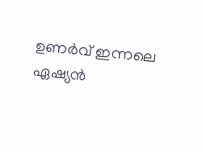ഉണർവ് ഇന്നലെ ഏഷ്യൻ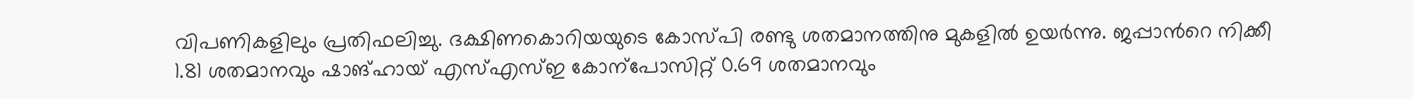വിപണികളിലും പ്രതിഫലിച്ചു. ദക്ഷിണകൊറിയയുടെ കോസ്പി രണ്ടു ശതമാനത്തിനു മുകളിൽ ഉയർന്നു. ജപ്പാന്‍റെ നിക്കീ 1.81 ശതമാനവും ഷാങ്ഹായ് എസ്എസ്ഇ കോന്പോസിറ്റ് 0.69 ശതമാനവും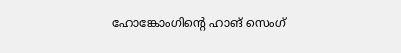ഹോങ്കോംഗിന്‍റെ ഹാങ് സെംഗ്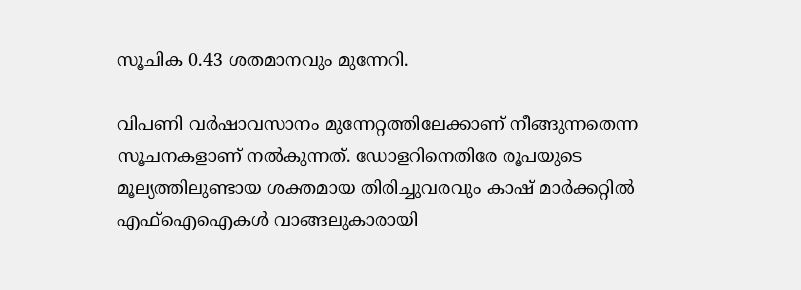സൂചിക 0.43 ശതമാനവും മുന്നേറി.

വിപണി വർഷാവസാനം മുന്നേറ്റത്തിലേക്കാണ് നീങ്ങുന്നതെന്ന സൂചനകളാണ് നൽകുന്നത്. ഡോളറിനെതിരേ രൂപയുടെ മൂല്യത്തിലുണ്ടായ ശക്തമായ തിരിച്ചുവരവും കാഷ് മാർക്കറ്റിൽ എഫ്ഐഐകൾ വാങ്ങലുകാരായി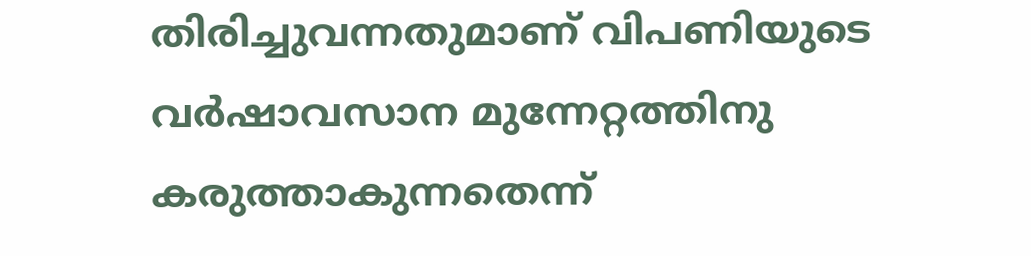തിരിച്ചുവന്നതുമാണ് വിപണിയുടെ വർഷാവസാന മുന്നേറ്റത്തിനു കരുത്താകുന്നതെന്ന്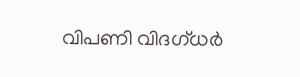വിപണി വിദഗ്ധർ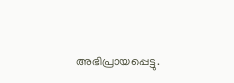അഭിപ്രായപ്പെട്ടു.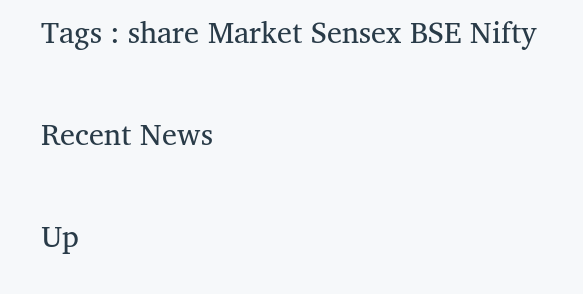Tags : share Market Sensex BSE Nifty

Recent News

Up